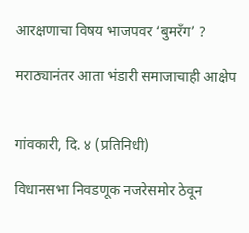आरक्षणाचा विषय भाजपवर ‘बुमरँग’ ?

मराठ्यानंतर आता भंडारी समाजाचाही आक्षेप


गांवकारी, दि. ४ (प्रतिनिधी)

विधानसभा निवडणूक नजरेसमोर ठेवून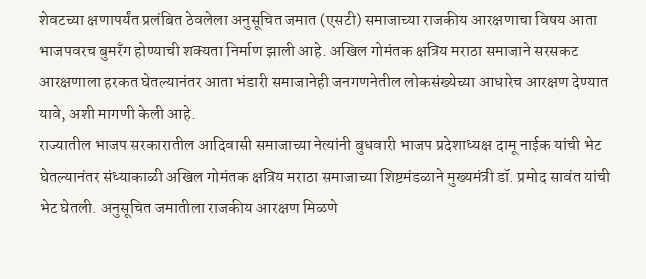शेवटच्या क्षणापर्यंत प्रलंबित ठेवलेला अनुसूचित जमात (एसटी) समाजाच्या राजकीय आरक्षणाचा विषय आता भाजपवरच बुमरँग होण्याची शक्यता निर्माण झाली आहे. अखिल गोमंतक क्षत्रिय मराठा समाजाने सरसकट आरक्षणाला हरकत घेतल्यानंतर आता भंडारी समाजानेही जनगणनेतील लोकसंख्येच्या आधारेच आरक्षण देण्यात यावे, अशी मागणी केली आहे.
राज्यातील भाजप सरकारातील आदिवासी समाजाच्या नेत्यांनी बुधवारी भाजप प्रदेशाध्यक्ष दामू नाईक यांची भेट घेतल्यानंतर संध्याकाळी अखिल गोमंतक क्षत्रिय मराठा समाजाच्या शिष्टमंडळाने मुख्यमंत्री डॉ. प्रमोद सावंत यांची भेट घेतली. अनुसूचित जमातीला राजकीय आरक्षण मिळणे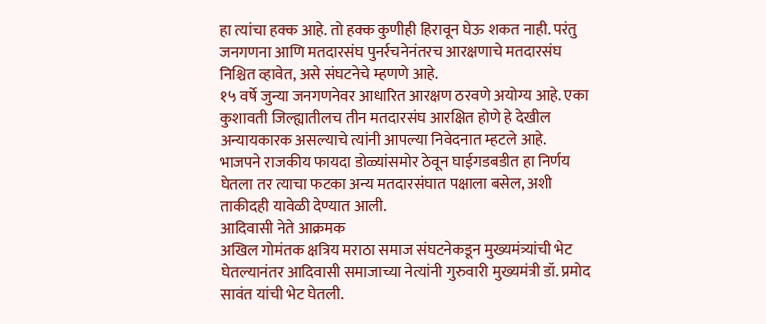हा त्यांचा हक्क आहे. तो हक्क कुणीही हिरावून घेऊ शकत नाही. परंतु जनगणना आणि मतदारसंघ पुनर्रचनेनंतरच आरक्षणाचे मतदारसंघ निश्चित व्हावेत, असे संघटनेचे म्हणणे आहे.
१५ वर्षे जुन्या जनगणनेवर आधारित आरक्षण ठरवणे अयोग्य आहे. एका कुशावती जिल्ह्यातीलच तीन मतदारसंघ आरक्षित होणे हे देखील अन्यायकारक असल्याचे त्यांनी आपल्या निवेदनात म्हटले आहे. भाजपने राजकीय फायदा डोळ्यांसमोर ठेवून घाईगडबडीत हा निर्णय घेतला तर त्याचा फटका अन्य मतदारसंघात पक्षाला बसेल, अशी ताकीदही यावेळी देण्यात आली.
आदिवासी नेते आक्रमक
अखिल गोमंतक क्षत्रिय मराठा समाज संघटनेकडून मुख्यमंत्र्यांची भेट घेतल्यानंतर आदिवासी समाजाच्या नेत्यांनी गुरुवारी मुख्यमंत्री डॉ. प्रमोद सावंत यांची भेट घेतली.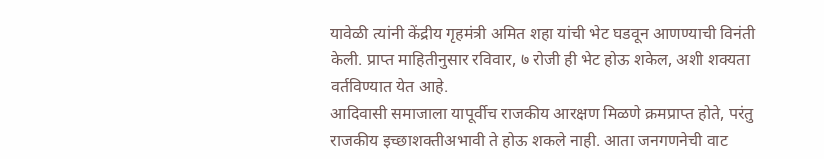यावेळी त्यांनी केंद्रीय गृहमंत्री अमित शहा यांची भेट घडवून आणण्याची विनंती केली. प्राप्त माहितीनुसार रविवार, ७ रोजी ही भेट होऊ शकेल, अशी शक्यता वर्तविण्यात येत आहे.
आदिवासी समाजाला यापूर्वीच राजकीय आरक्षण मिळणे क्रमप्राप्त होते, परंतु राजकीय इच्छाशक्तीअभावी ते होऊ शकले नाही. आता जनगणनेची वाट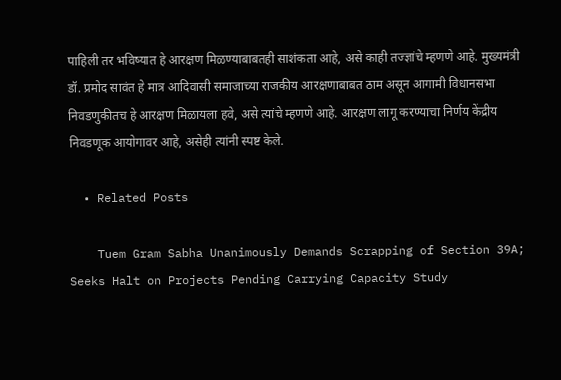पाहिली तर भविष्यात हे आरक्षण मिळण्याबाबतही साशंकता आहे, असे काही तज्ज्ञांचे म्हणणे आहे. मुख्यमंत्री डॉ. प्रमोद सावंत हे मात्र आदिवासी समाजाच्या राजकीय आरक्षणाबाबत ठाम असून आगामी विधानसभा निवडणुकीतच हे आरक्षण मिळायला हवे, असे त्यांचे म्हणणे आहे. आरक्षण लागू करण्याचा निर्णय केंद्रीय निवडणूक आयोगावर आहे, असेही त्यांनी स्पष्ट केले.

  • Related Posts

    Tuem Gram Sabha Unanimously Demands Scrapping of Section 39A; Seeks Halt on Projects Pending Carrying Capacity Study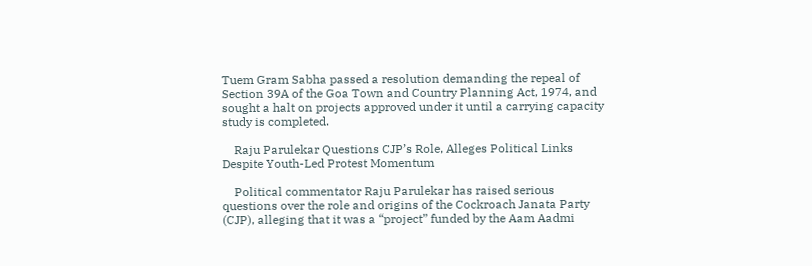Tuem Gram Sabha passed a resolution demanding the repeal of Section 39A of the Goa Town and Country Planning Act, 1974, and sought a halt on projects approved under it until a carrying capacity study is completed.

    Raju Parulekar Questions CJP’s Role, Alleges Political Links Despite Youth-Led Protest Momentum

    Political commentator Raju Parulekar has raised serious questions over the role and origins of the Cockroach Janata Party (CJP), alleging that it was a “project” funded by the Aam Aadmi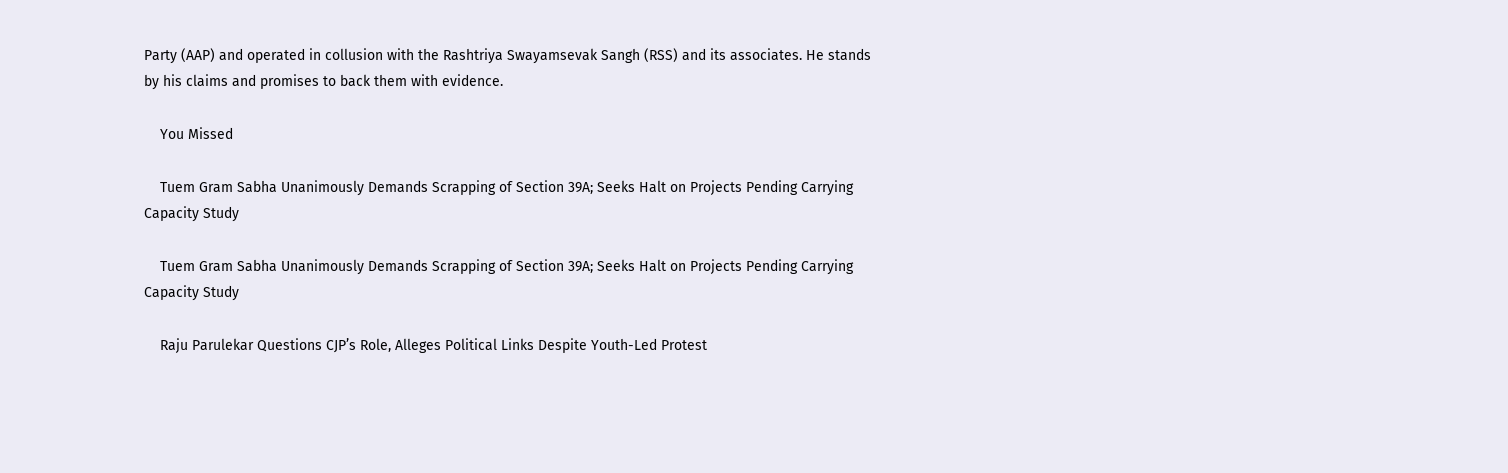Party (AAP) and operated in collusion with the Rashtriya Swayamsevak Sangh (RSS) and its associates. He stands by his claims and promises to back them with evidence.

    You Missed

    Tuem Gram Sabha Unanimously Demands Scrapping of Section 39A; Seeks Halt on Projects Pending Carrying Capacity Study

    Tuem Gram Sabha Unanimously Demands Scrapping of Section 39A; Seeks Halt on Projects Pending Carrying Capacity Study

    Raju Parulekar Questions CJP’s Role, Alleges Political Links Despite Youth-Led Protest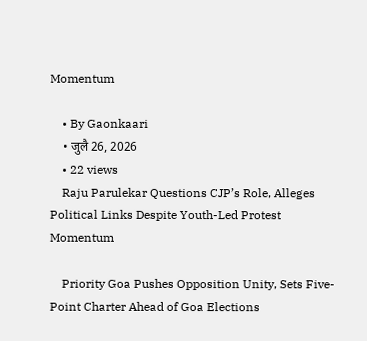Momentum

    • By Gaonkaari
    • जुलै 26, 2026
    • 22 views
    Raju Parulekar Questions CJP’s Role, Alleges Political Links Despite Youth-Led Protest Momentum

    Priority Goa Pushes Opposition Unity, Sets Five-Point Charter Ahead of Goa Elections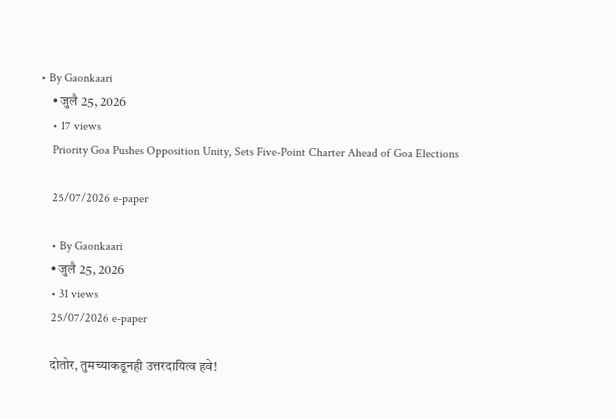• By Gaonkaari
    • जुलै 25, 2026
    • 17 views
    Priority Goa Pushes Opposition Unity, Sets Five-Point Charter Ahead of Goa Elections

    25/07/2026 e-paper

    • By Gaonkaari
    • जुलै 25, 2026
    • 31 views
    25/07/2026 e-paper

    दोतोर, तुमच्याकडूनही उत्तरदायित्व हवे!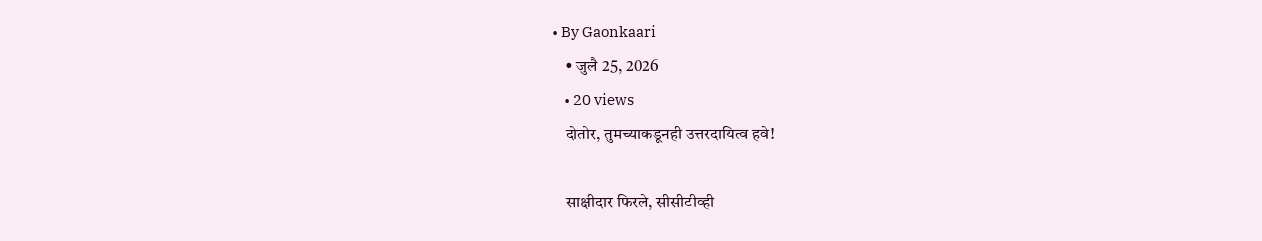• By Gaonkaari
    • जुलै 25, 2026
    • 20 views
    दोतोर, तुमच्याकडूनही उत्तरदायित्व हवे!

    साक्षीदार फिरले, सीसीटीव्ही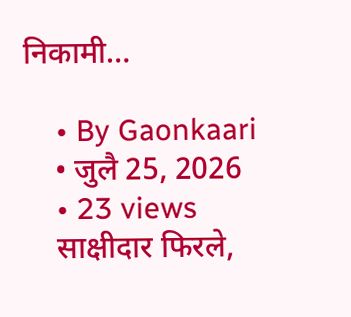निकामी…

    • By Gaonkaari
    • जुलै 25, 2026
    • 23 views
    साक्षीदार फिरले,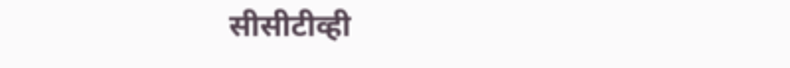सीसीटीव्ही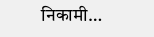निकामी…